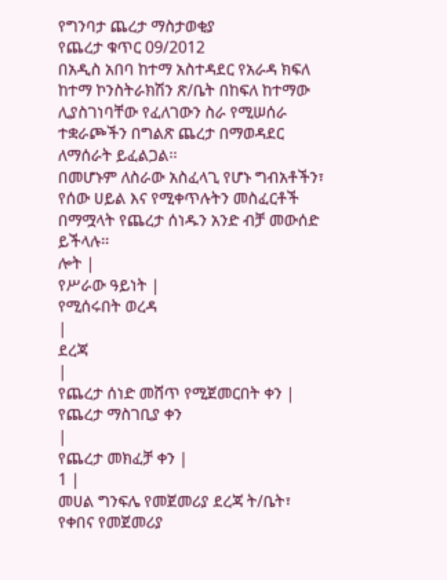የግንባታ ጨረታ ማስታወቂያ
የጨረታ ቁጥር 09/2012
በአዲስ አበባ ከተማ አስተዳደር የአራዳ ክፍለ ከተማ ኮንስትራክሽን ጽ/ቤት በከፍለ ከተማው ሊያስገነባቸው የፈለገውን ስራ የሚሠሰራ ተቋራጮችን በግልጽ ጨረታ በማወዳደር ለማሰራት ይፈልጋል፡፡
በመሆኑም ለስራው አስፈላጊ የሆኑ ግብአቶችን፣ የሰው ሀይል እና የሚቀጥሉትን መስፈርቶች በማሟላት የጨረታ ሰነዱን አንድ ብቻ መውሰድ ይችላሉ፡፡
ሎት |
የሥራው ዓይነት |
የሚሰሩበት ወረዳ
|
ደረጃ
|
የጨረታ ሰነድ መሸጥ የሚጀመርበት ቀን |
የጨረታ ማስገቢያ ቀን
|
የጨረታ መክፈቻ ቀን |
1 |
መሀል ግንፍሌ የመጀመሪያ ደረጃ ት/ቤት፣ የቀበና የመጀመሪያ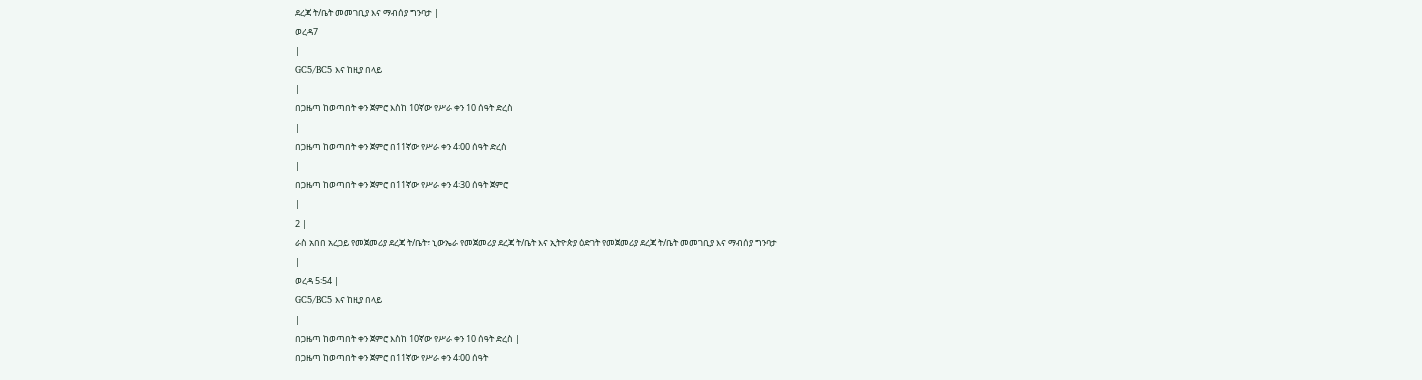ደረጃ ት/ቤት መመገቢያ እና ማብሰያ ግንባታ |
ወረዳ7
|
GC5/BC5 እና ከዚያ በላይ
|
በጋዜጣ ከወጣበት ቀን ጀምሮ እስከ 10ኛው የሥራ ቀን 10 ሰዓት ድረስ
|
በጋዜጣ ከወጣበት ቀን ጀምሮ በ11ኛው የሥራ ቀን 4፡00 ሰዓት ድረስ
|
በጋዜጣ ከወጣበት ቀን ጀምሮ በ11ኛው የሥራ ቀን 4፡30 ሰዓት ጀምሮ
|
2 |
ራስ አበበ አረጋይ የመጀመሪያ ደረጃ ት/ቤት፣ ኒውኤራ የመጀመሪያ ደረጃ ት/ቤት እና ኢትዮጵያ ዕድገት የመጀመሪያ ደረጃ ት/ቤት መመገቢያ እና ማብሰያ ግንባታ
|
ወረዳ 5፡54 |
GC5/BC5 እና ከዚያ በላይ
|
በጋዜጣ ከወጣበት ቀን ጀምሮ እስከ 10ኛው የሥራ ቀን 10 ሰዓት ድረስ |
በጋዜጣ ከወጣበት ቀን ጀምሮ በ11ኛው የሥራ ቀን 4፡00 ሰዓት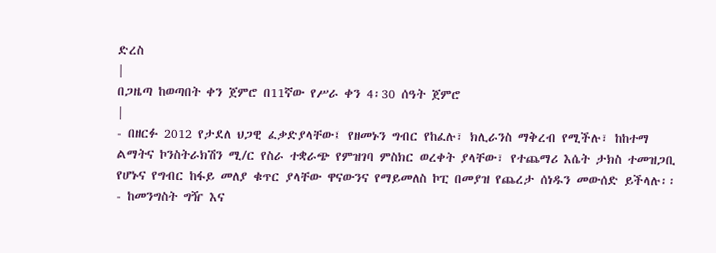ድረስ
|
በጋዜጣ ከወጣበት ቀን ጀምሮ በ11ኛው የሥራ ቀን 4፡30 ሰዓት ጀምሮ
|
- በዘርፉ 2012 የታደለ ህጋዊ ፈቃድያላቸው፤ የዘመኑን ግብር የከፈሉ፣ ክሊራንስ ማቅረብ የሚችሉ፣ ከከተማ ልማትና ኮንስትራክሽን ሚ/ር የስራ ተቋራጭ የምዝገባ ምስክር ወረቀት ያላቸው፣ የተጨማሪ እሴት ታክስ ተመዝጋቢ የሆኑና የግብር ከፋይ መለያ ቁጥር ያላቸው ዋናውንና የማይመለስ ኮፒ በመያዝ የጨረታ ሰነዱን መውሰድ ይችላሉ፡፡
- ከመንግስት ግዥ እና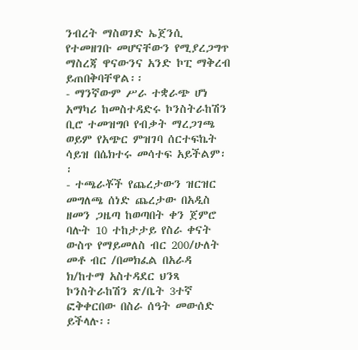ንብረት ማስወገድ ኤጀንሲ የተመዘገቡ መሆናቸውን የሚያረጋግጥ ማስረጃ ዋናውንና አንድ ኮፒ ማቅረብ ይጠበቅባቸዋል፡፡
- ማንኛውም ሥራ ተቋራጭ ሆነ አማካሪ ከመስተዳድሩ ኮንስትራከሽን ቢሮ ተመዝግቦ የብቃት ማረጋገጫ ወይም የአጭር ምዝገባ ሰርተፍኬት ሳይዝ በሴክተሩ መሳተፍ አይችልም፡፡
- ተጫራቾች የጨረታውን ዝርዝር መግለጫ ሰነድ ጨረታው በአዲስ ዘመን ጋዜጣ ከወጣበት ቀን ጀምሮ ባሉት 10 ተከታታይ የስራ ቀናት ውስጥ የማይመለስ ብር 200/ሁለት መቶ ብር /በመክፈል በአራዳ ክ/ከተማ አስተዳደር ህንጻ ኮንስትራከሽን ጽ/ቤት 3ተኛ ፎቅቀርበው በስራ ሰዓት መውሰድ ይችላሉ፡፡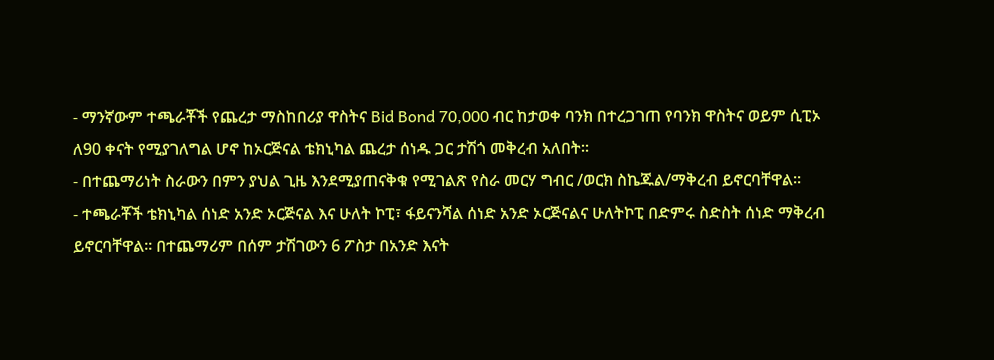- ማንኛውም ተጫራቾች የጨረታ ማስከበሪያ ዋስትና Bid Bond 70,000 ብር ከታወቀ ባንክ በተረጋገጠ የባንክ ዋስትና ወይም ሲፒኦ ለ90 ቀናት የሚያገለግል ሆኖ ከኦርጅናል ቴክኒካል ጨረታ ሰነዱ ጋር ታሽጎ መቅረብ አለበት፡፡
- በተጨማሪነት ስራውን በምን ያህል ጊዜ እንደሚያጠናቅቁ የሚገልጽ የስራ መርሃ ግብር /ወርክ ስኬጁል/ማቅረብ ይኖርባቸዋል፡፡
- ተጫራቾች ቴክኒካል ሰነድ አንድ ኦርጅናል እና ሁለት ኮፒ፣ ፋይናንሻል ሰነድ አንድ ኦርጅናልና ሁለትኮፒ በድምሩ ስድስት ሰነድ ማቅረብ ይኖርባቸዋል፡፡ በተጨማሪም በሰም ታሽገውን 6 ፖስታ በአንድ እናት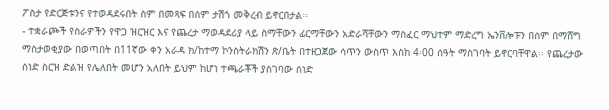ፖስታ የድርጅቱንና የተወዳደሩበት ስም በመጻፍ በሰም ታሽጎ መቅረብ ይኖርበታል፡፡
- ተቋራጮች የስራዎችን የዋጋ ዝርዝር እና የጨረታ ማወዳደሪያ ላይ ስማቸውን ፊርማቸውን አድራሻቸውን ማስፈር ማህተም ማድረግ ኤንቨሎፑን በሰም በማሸግ ማስታወቂያው በወጣበት በ11ኛው ቀን አራዳ ክ/ከተማ ኮንስትራክሽን ጽ/ቤት በተዘጋጀው ሳጥን ውስጥ እስከ 4፡00 ሰዓት ማስገባት ይኖርባቸዋል፡፡ የጨረታው ሰነድ ስርዝ ድልዝ የሌለበት መሆን አለበት ይህም ከሆነ ተጫራቾች ያስገባው ሰነድ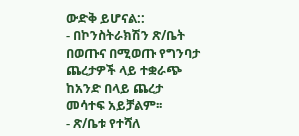ውድቅ ይሆናል::
- በኮንስትራክሽን ጽ/ቤት በወጡና በሚወጡ የግንባታ ጨረታዎች ላይ ተቋራጭ ከአንድ በላይ ጨረታ መሳተፍ አይቻልም፡፡
- ጽ/ቤቱ የተሻለ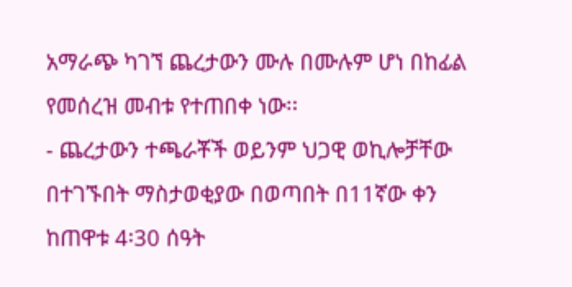አማራጭ ካገኘ ጨረታውን ሙሉ በሙሉም ሆነ በከፊል የመሰረዝ መብቱ የተጠበቀ ነው፡፡
- ጨረታውን ተጫራቾች ወይንም ህጋዊ ወኪሎቻቸው በተገኙበት ማስታወቂያው በወጣበት በ11ኛው ቀን ከጠዋቱ 4፡30 ሰዓት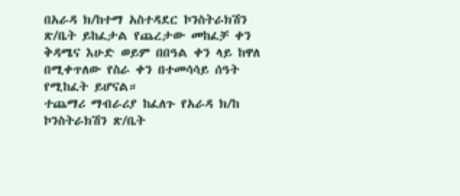በአራዳ ክ/ከተማ አስተዳደር ኮንስትራክሽን ጽ/ቤት ይከፈታል የጨረታው መከፈቻ ቀን ቅዳሜና እሁድ ወይም በበዓል ቀን ላይ ከዋለ በሚቀጥለው የስራ ቀን በተመሳሳይ ሰዓት የሚከፈት ይሆናል።
ተጨማሪ ማብራሪያ ከፈለጉ የአራዳ ክ/ከ ኮንስትራክሽን ጽ/ቤት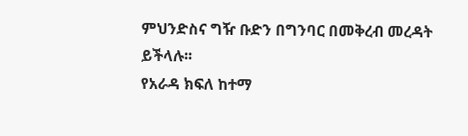ምህንድስና ግዥ ቡድን በግንባር በመቅረብ መረዳት ይችላሉ፡፡
የአራዳ ክፍለ ከተማ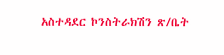አስተዳደር ኮንስትራክሽን ጽ/ቤት